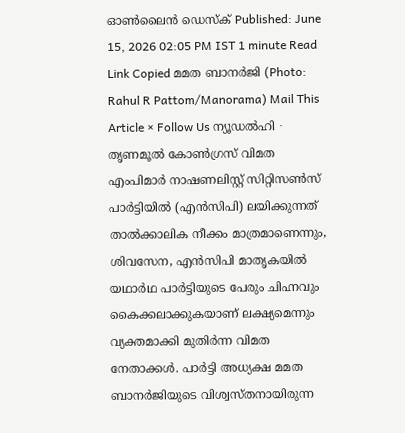ഓൺലൈൻ ഡെസ്ക് Published: June 15, 2026 02:05 PM IST 1 minute Read Link Copied മമത ബാനർജി (Photo: Rahul R Pattom/Manorama) Mail This Article × Follow Us ന്യൂഡൽഹി ∙ തൃണമൂൽ കോൺഗ്രസ് വിമത എംപിമാർ നാഷണലിസ്റ്റ് സിറ്റിസൺസ് പാർട്ടിയിൽ (എൻസിപി) ലയിക്കുന്നത് താൽക്കാലിക നീക്കം മാത്രമാണെന്നും, ശിവസേന, എൻസിപി മാതൃകയിൽ യഥാർഥ പാർട്ടിയുടെ പേരും ചിഹ്നവും കൈക്കലാക്കുകയാണ് ലക്ഷ്യമെന്നും വ്യക്തമാക്കി മുതിർന്ന വിമത നേതാക്കൾ. പാർട്ടി അധ്യക്ഷ മമത ബാനർജിയുടെ വിശ്വസ്തനായിരുന്ന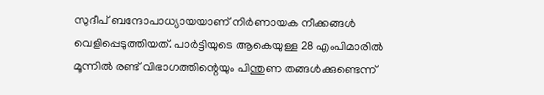സുദീപ് ബന്ദോപാധ്യായയാണ് നിർണായക നീക്കങ്ങൾ വെളിപ്പെടുത്തിയത്. പാർട്ടിയുടെ ആകെയുള്ള 28 എംപിമാരിൽ മൂന്നിൽ രണ്ട് വിഭാഗത്തിന്റെയും പിന്തുണ തങ്ങൾക്കുണ്ടെന്ന്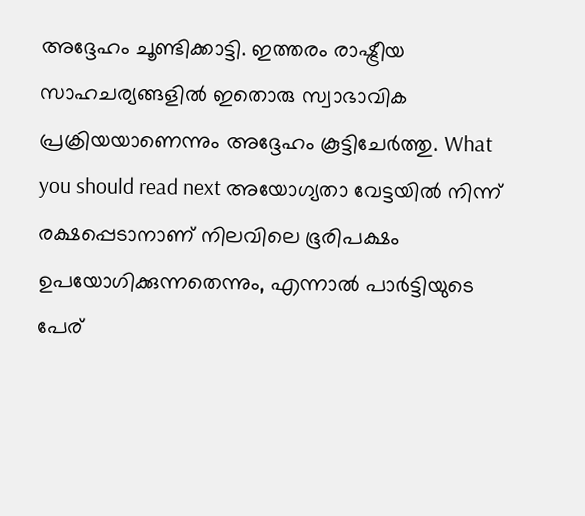അദ്ദേഹം ചൂണ്ടിക്കാട്ടി. ഇത്തരം രാഷ്ട്രീയ സാഹചര്യങ്ങളിൽ ഇതൊരു സ്വാഭാവിക പ്രക്രിയയാണെന്നും അദ്ദേഹം കൂട്ടിചേർത്തു. What you should read next അയോഗ്യതാ വേട്ടയിൽ നിന്ന് രക്ഷപ്പെടാനാണ് നിലവിലെ ഭൂരിപക്ഷം ഉപയോഗിക്കുന്നതെന്നും, എന്നാൽ പാർട്ടിയുടെ പേര്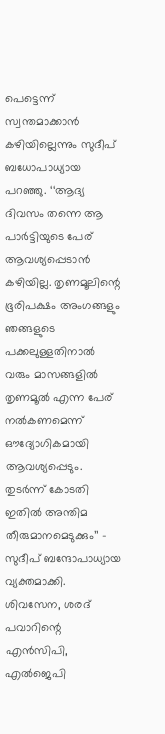പെട്ടെന്ന് സ്വന്തമാക്കാൻ കഴിയില്ലെന്നും സുദീപ് ബധോപാധ്യായ പറഞ്ഞു. ‘‘ആദ്യ ദിവസം തന്നെ ആ പാർട്ടിയുടെ പേര് ആവശ്യപ്പെടാൻ കഴിയില്ല. തൃണമൂലിന്റെ ഭൂരിപക്ഷം അംഗങ്ങളും ഞങ്ങളുടെ പക്കലുള്ളതിനാൽ വരും മാസങ്ങളിൽ തൃണമൂൽ എന്ന പേര് നൽകണമെന്ന് ഔദ്യോഗികമായി ആവശ്യപ്പെടും. തുടർന്ന് കോടതി ഇതിൽ അന്തിമ തീരുമാനമെടുക്കും’’ – സുദീപ് ബന്ദോപാധ്യായ വ്യക്തമാക്കി. ശിവസേന, ശരദ് പവാറിന്റെ എൻസിപി, എൽജെപി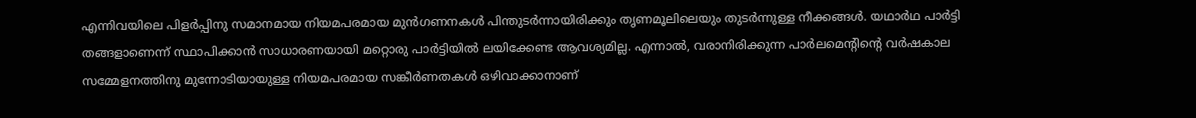എന്നിവയിലെ പിളർപ്പിനു സമാനമായ നിയമപരമായ മുൻഗണനകൾ പിന്തുടർന്നായിരിക്കും തൃണമൂലിലെയും തുടർന്നുള്ള നീക്കങ്ങൾ. യഥാർഥ പാർട്ടി തങ്ങളാണെന്ന് സ്ഥാപിക്കാൻ സാധാരണയായി മറ്റൊരു പാർട്ടിയിൽ ലയിക്കേണ്ട ആവശ്യമില്ല. എന്നാൽ, വരാനിരിക്കുന്ന പാർലമെന്റിന്റെ വർഷകാല സമ്മേളനത്തിനു മുന്നോടിയായുള്ള നിയമപരമായ സങ്കീർണതകൾ ഒഴിവാക്കാനാണ്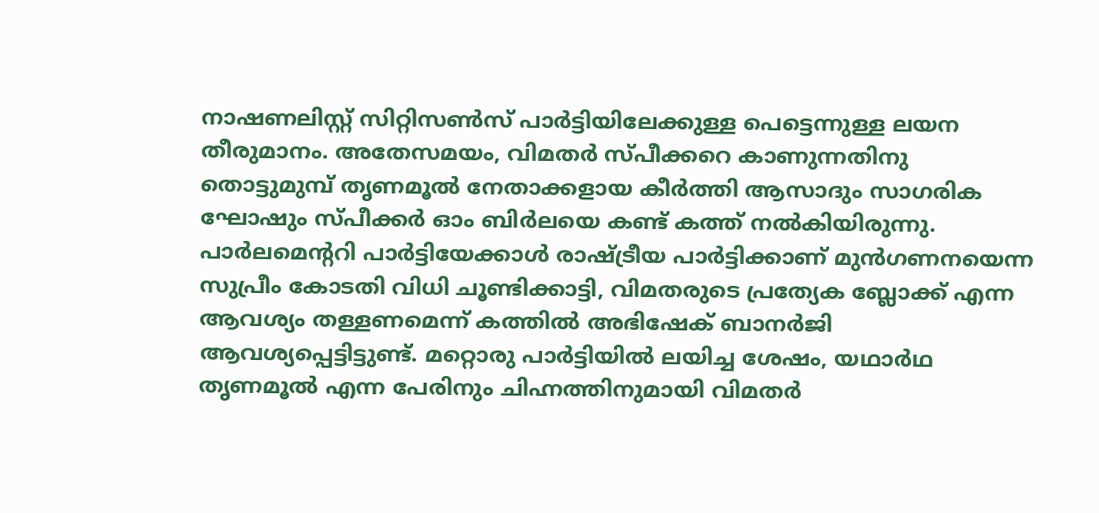നാഷണലിസ്റ്റ് സിറ്റിസൺസ് പാർട്ടിയിലേക്കുള്ള പെട്ടെന്നുള്ള ലയന തീരുമാനം. അതേസമയം, വിമതർ സ്പീക്കറെ കാണുന്നതിനു തൊട്ടുമുമ്പ് തൃണമൂൽ നേതാക്കളായ കീർത്തി ആസാദും സാഗരിക ഘോഷും സ്പീക്കർ ഓം ബിർലയെ കണ്ട് കത്ത് നൽകിയിരുന്നു. പാർലമെന്ററി പാർട്ടിയേക്കാൾ രാഷ്ട്രീയ പാർട്ടിക്കാണ് മുൻഗണനയെന്ന സുപ്രീം കോടതി വിധി ചൂണ്ടിക്കാട്ടി, വിമതരുടെ പ്രത്യേക ബ്ലോക്ക് എന്ന ആവശ്യം തള്ളണമെന്ന് കത്തിൽ അഭിഷേക് ബാനർജി ആവശ്യപ്പെട്ടിട്ടുണ്ട്. മറ്റൊരു പാർട്ടിയിൽ ലയിച്ച ശേഷം, യഥാർഥ തൃണമൂൽ എന്ന പേരിനും ചിഹ്നത്തിനുമായി വിമതർ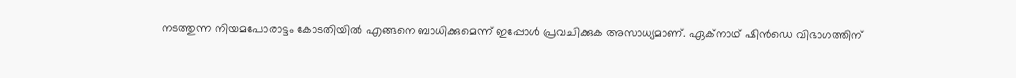നടത്തുന്ന നിയമപോരാട്ടം കോടതിയിൽ എങ്ങനെ ബാധിക്കുമെന്ന് ഇപ്പോൾ പ്രവചിക്കുക അസാധ്യമാണ്. ഏക്നാഥ് ഷിൻഡെ വിഭാഗത്തിന്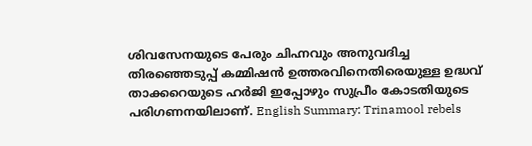ശിവസേനയുടെ പേരും ചിഹ്നവും അനുവദിച്ച തിരഞ്ഞെടുപ്പ് കമ്മിഷൻ ഉത്തരവിനെതിരെയുള്ള ഉദ്ധവ് താക്കറെയുടെ ഹർജി ഇപ്പോഴും സുപ്രീം കോടതിയുടെ പരിഗണനയിലാണ്. English Summary: Trinamool rebels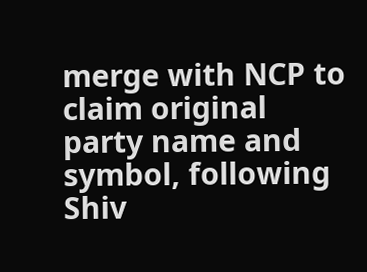merge with NCP to claim original party name and symbol, following Shiv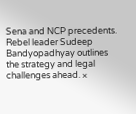Sena and NCP precedents. Rebel leader Sudeep Bandyopadhyay outlines the strategy and legal challenges ahead. ×